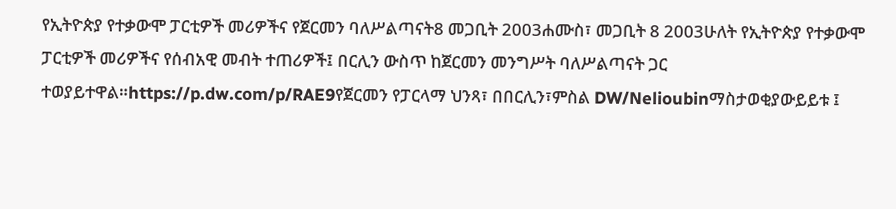የኢትዮጵያ የተቃውሞ ፓርቲዎች መሪዎችና የጀርመን ባለሥልጣናት8 መጋቢት 2003ሐሙስ፣ መጋቢት 8 2003ሁለት የኢትዮጵያ የተቃውሞ ፓርቲዎች መሪዎችና የሰብአዊ መብት ተጠሪዎች፤ በርሊን ውስጥ ከጀርመን መንግሥት ባለሥልጣናት ጋር ተወያይተዋል።https://p.dw.com/p/RAE9የጀርመን የፓርላማ ህንጻ፣ በበርሊን፣ምስል DW/Nelioubinማስታወቂያውይይቱ ፤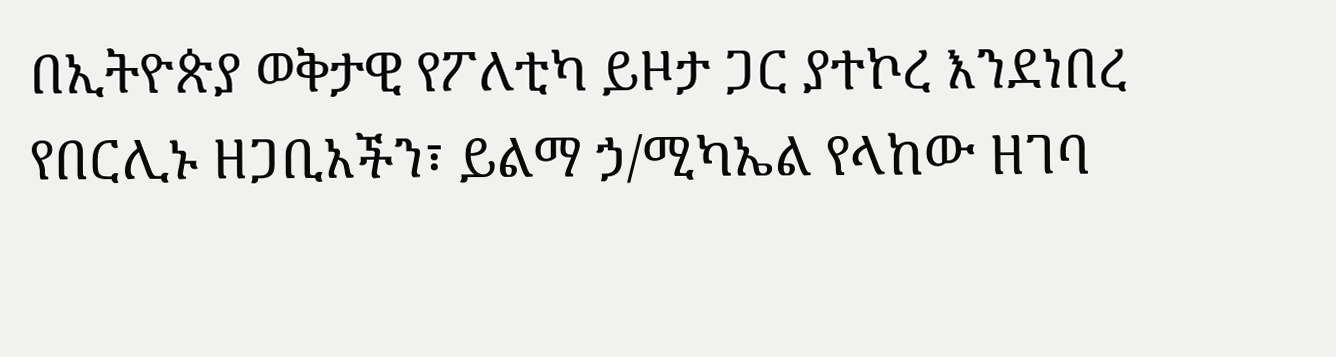በኢትዮጵያ ወቅታዊ የፖለቲካ ይዞታ ጋር ያተኮረ እንደነበረ የበርሊኑ ዘጋቢአችን፣ ይልማ ኃ/ሚካኤል የላከው ዘገባ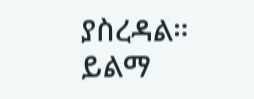ያስረዳል። ይልማ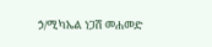ኃ/ሚካኤል ነጋሽ መሐመድ